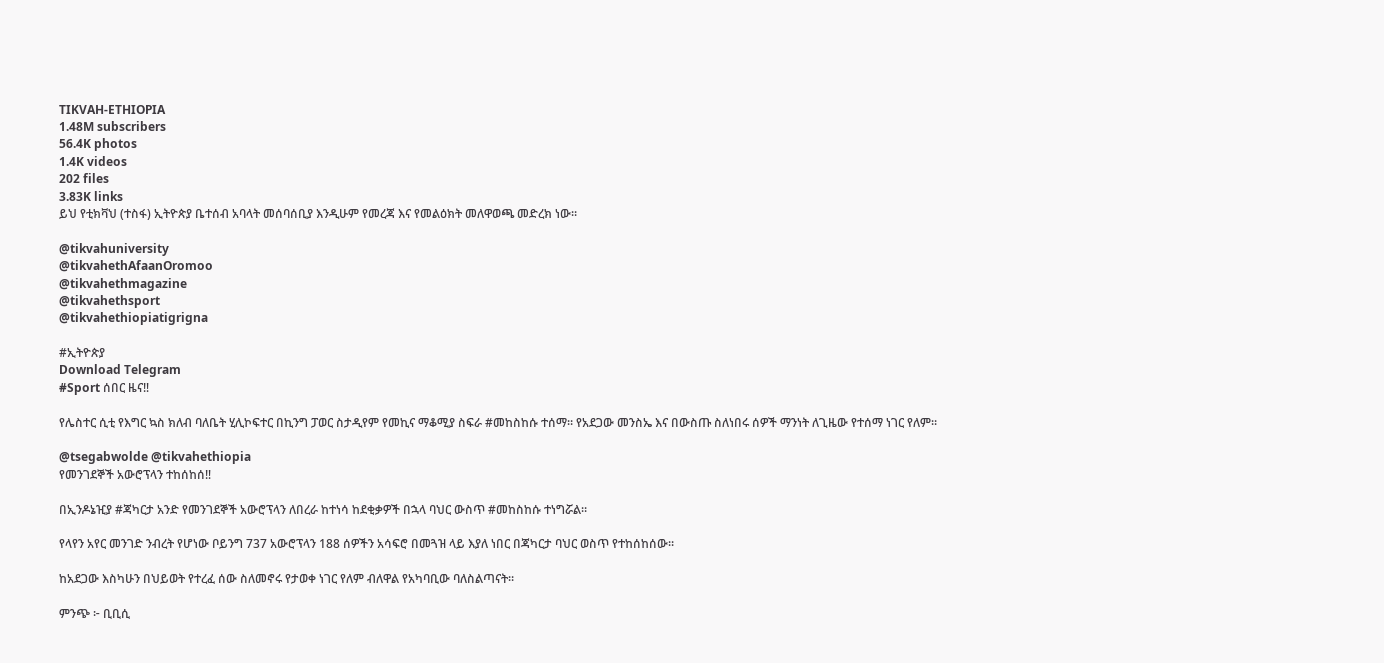TIKVAH-ETHIOPIA
1.48M subscribers
56.4K photos
1.4K videos
202 files
3.83K links
ይህ የቲክቫህ (ተስፋ) ኢትዮጵያ ቤተሰብ አባላት መሰባሰቢያ እንዲሁም የመረጃ እና የመልዕክት መለዋወጫ መድረክ ነው።

@tikvahuniversity
@tikvahethAfaanOromoo
@tikvahethmagazine
@tikvahethsport
@tikvahethiopiatigrigna

#ኢትዮጵያ
Download Telegram
#Sport ሰበር ዜና‼

የሌስተር ሲቲ የእግር ኳስ ክለብ ባለቤት ሂሊኮፍተር በኪንግ ፓወር ስታዲየም የመኪና ማቆሚያ ስፍራ #መከስከሱ ተሰማ። የአደጋው መንስኤ እና በውስጡ ስለነበሩ ሰዎች ማንነት ለጊዜው የተሰማ ነገር የለም።

@tsegabwolde @tikvahethiopia
የመንገደኞች አውሮፕላን ተከሰከሰ‼

በኢንዶኔዢያ #ጃካርታ አንድ የመንገደኞች አውሮፕላን ለበረራ ከተነሳ ከደቂቃዎች በኋላ ባህር ውስጥ #መከስከሱ ተነግሯል።

የላየን አየር መንገድ ንብረት የሆነው ቦይንግ 737 አውሮፕላን 188 ሰዎችን አሳፍሮ በመጓዝ ላይ እያለ ነበር በጃካርታ ባህር ወስጥ የተከሰከሰው።

ከአደጋው እስካሁን በህይወት የተረፈ ሰው ስለመኖሩ የታወቀ ነገር የለም ብለዋል የአካባቢው ባለስልጣናት።

ምንጭ ፦ ቢቢሲ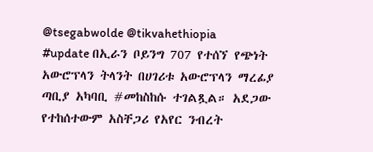@tsegabwolde @tikvahethiopia
#update በኢራን ቦይንግ 707 የተሰኘ የጭነት አውሮፕላን ትላንት በሀገሪቱ አውሮፕላን ማረፊያ ጣቢያ አካባቢ #መከስከሱ ተገልጿል። አደጋው የተከሰተውም አስቸጋሪ የአየር ንብረት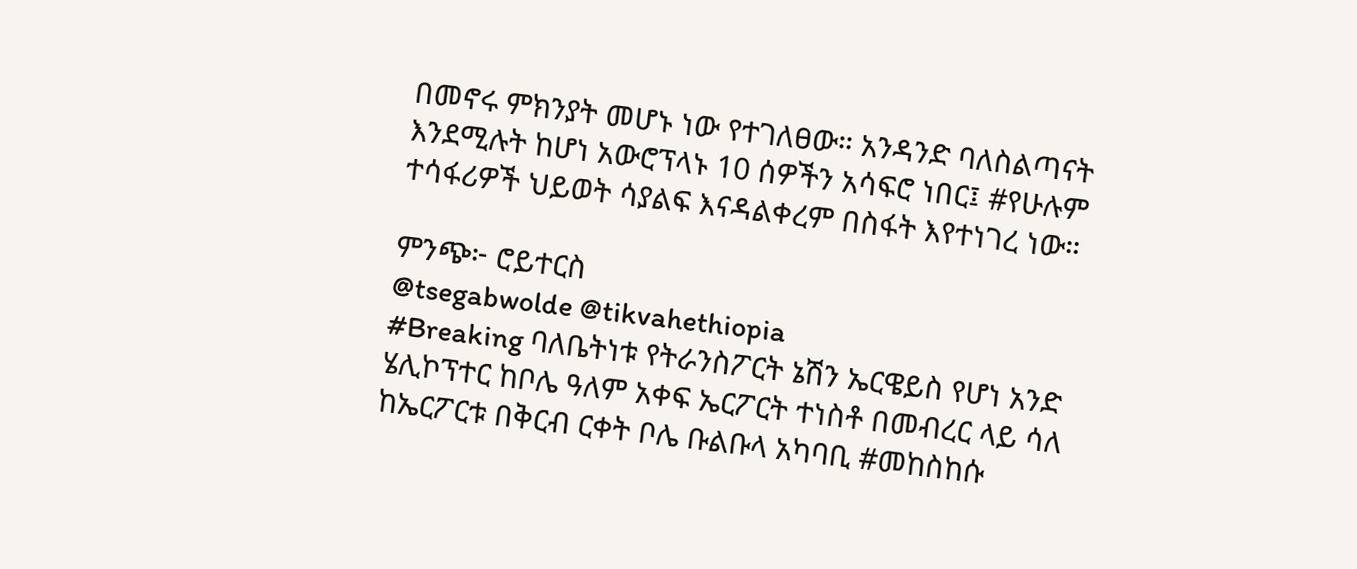በመኖሩ ምክንያት መሆኑ ነው የተገለፀው። አንዳንድ ባለስልጣናት እንደሚሉት ከሆነ አውሮፕላኑ 10 ሰዎችን አሳፍሮ ነበር፤ #የሁሉም ተሳፋሪዎች ህይወት ሳያልፍ እናዳልቀረም በስፋት እየተነገረ ነው።

ምንጭ፦ ሮይተርስ
@tsegabwolde @tikvahethiopia
#Breaking ባለቤትነቱ የትራንስፖርት ኔሽን ኤርዌይስ የሆነ አንድ ሄሊኮፕተር ከቦሌ ዓለም አቀፍ ኤርፖርት ተነስቶ በመብረር ላይ ሳለ ከኤርፖርቱ በቅርብ ርቀት ቦሌ ቡልቡላ አካባቢ #መከስከሱ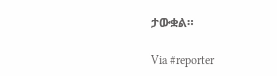ታውቋል።

Via #reporter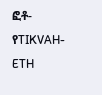ፎቶ-የTIKVAH-ETH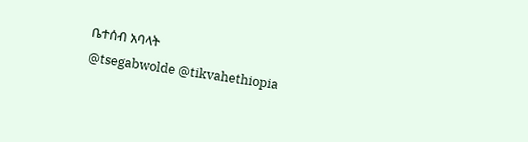ቤተሰብ አባላት
@tsegabwolde @tikvahethiopia